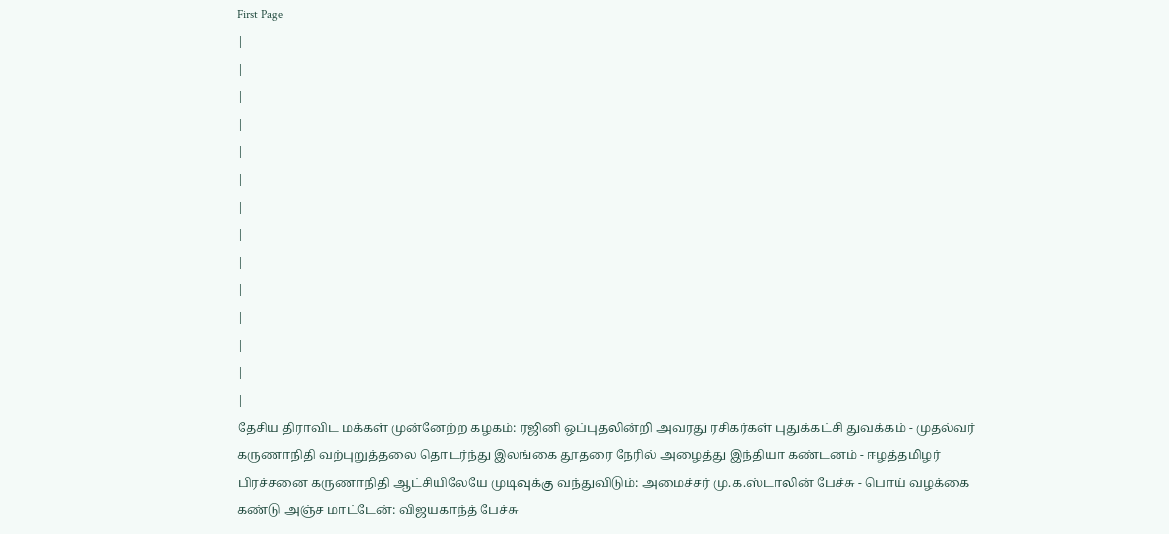First Page
|
|
|
|
|
|
|
|
|
|
|
|
|
|
தேசிய திராவிட மக்கள் முன்னேற்ற கழகம்: ரஜினி ஒப்புதலின்றி அவரது ரசிகர்கள் புதுக்கட்சி துவக்கம் - முதல்வர் கருணாநிதி வற்புறுத்தலை தொடர்ந்து இலங்கை தூதரை நேரில் அழைத்து இந்தியா கண்டனம் - ஈழத்தமிழர் பிரச்சனை கருணாநிதி ஆட்சியிலேயே முடிவுக்கு வந்துவிடும்: அமைச்சர் மு.க.ஸ்டாலின் பேச்சு - பொய் வழக்கை கண்டு அஞ்ச மாட்டேன்: விஜயகாந்த் பேச்சு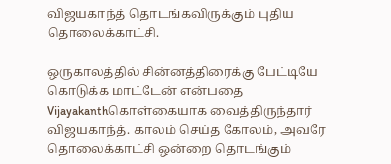விஜயகாந்த் தொடங்கவிருக்கும் புதிய தொலைக்காட்சி.

ஒருகாலத்தில் சின்னத்திரைக்கு பேட்டியே கொடுக்க மாட்டேன் என்பதை Vijayakanthகொள்கையாக வைத்திருந்தார் விஜயகாந்த். காலம் செய்த கோலம், அவரே தொலைக்காட்சி ஒன்றை தொடங்கும்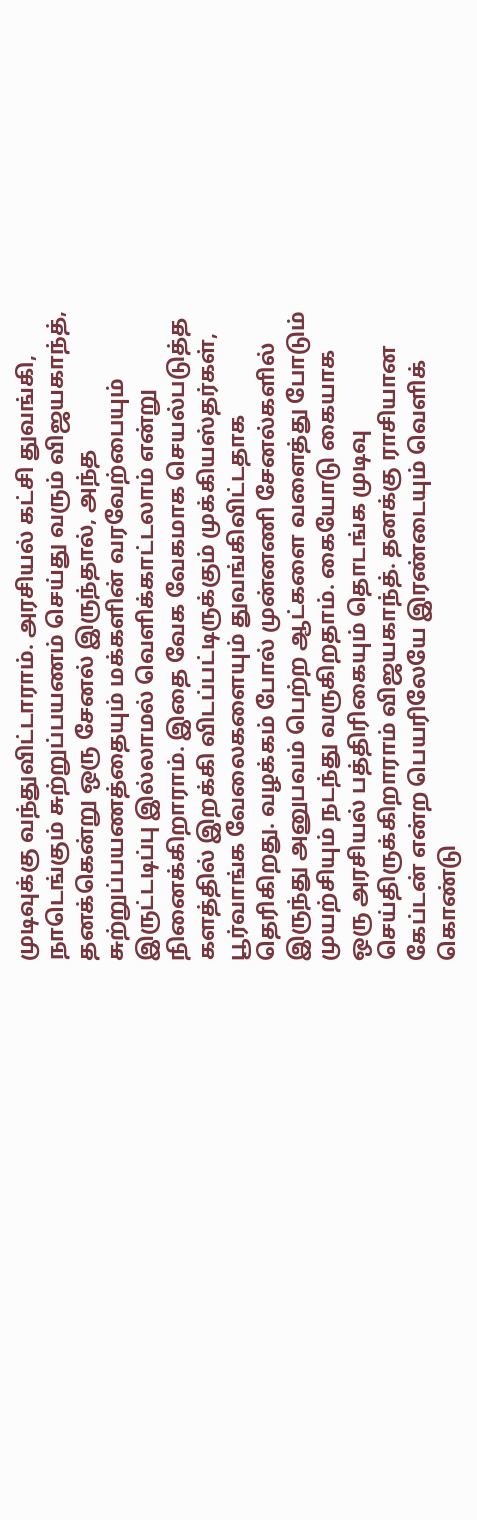முடிவுக்கு வந்துவிட்டாராம். அரசியல் கட்சி துவங்கி, நாடெங்கும் சுற்றுப்பயணம் செய்து வரும் விஜயகாந்த், தனக்கென்று ஒரு சேனல் இருந்தால், அந்த சுற்றுப்பயணத்தையும் மக்களின் வரவேற்பையும் இருட்டடிப்பு இல்லாமல் வெளிக்காட்டலாம் என்று நினைக்கிறாராம். இதை வேக வேகமாக செயல்படுத்த களத்தில் இறக்கி விடப்பட்டிருக்கும் முக்கியஸ்தர்கள், பூர்வாங்க வேலைகளையும் துவங்கிவிட்டதாக தெரிகிறது. வழக்கம் போல் முன்னணி சேனல்களில் இருந்து அனுபவம் பெற்ற ஆட்களை வளைத்து போடும் முயற்சியும் நடந்து வருகிறதாம். கையோடு கையாக ஒரு அரசியல் பத்திரிகையும் தொடங்க முடிவு செய்திருக்கிறாராம் விஜயகாந்த். தனக்கு ராசியான கேப்டன் என்ற பெயரிலேயே இரண்டையும் வெளிக் கொண்டு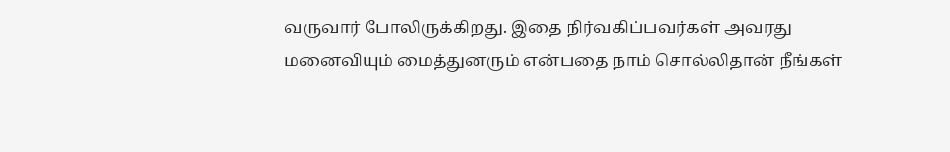வருவார் போலிருக்கிறது. இதை நிர்வகிப்பவர்கள் அவரது மனைவியும் மைத்துனரும் என்பதை நாம் சொல்லிதான் நீங்கள்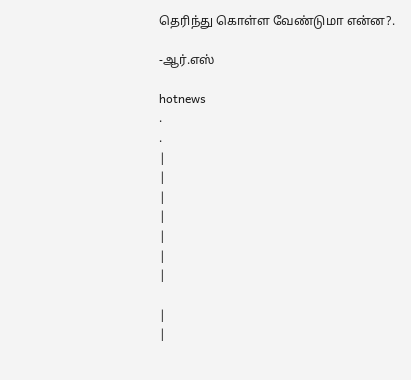தெரிந்து கொள்ள வேண்டுமா என்ன?.

-ஆர்.எஸ்

hotnews
.
.
|
|
|
|
|
|
|

|
|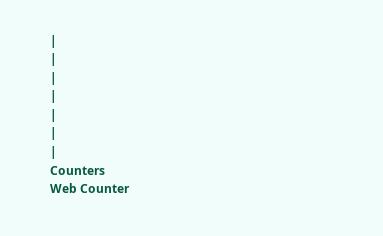|
|
|
|
|
|
|
Counters
Web Counter